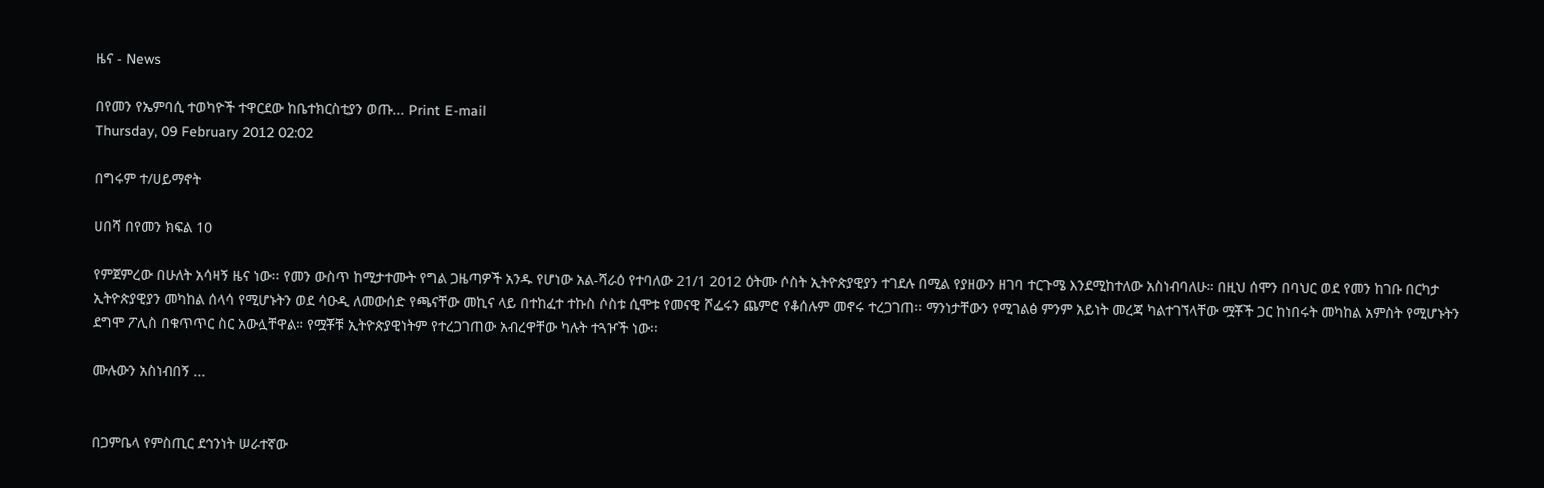ዜና - News

በየመን የኤምባሲ ተወካዮች ተዋርደው ከቤተክርስቲያን ወጡ... Print E-mail
Thursday, 09 February 2012 02:02

በግሩም ተ/ሀይማኖት

ሀበሻ በየመን ክፍል 10

የምጀምረው በሁለት አሳዛኝ ዜና ነው፡፡ የመን ውስጥ ከሚታተሙት የግል ጋዜጣዎች አንዱ የሆነው አል-ሻራዕ የተባለው 21/1 2012 ዕትሙ ሶስት ኢትዮጵያዊያን ተገደሉ በሚል የያዘውን ዘገባ ተርጉሜ እንደሚከተለው አስነብባለሁ። በዚህ ሰሞን በባህር ወደ የመን ከገቡ በርካታ ኢትዮጵያዊያን መካከል ሰላሳ የሚሆኑትን ወደ ሳዑዲ ለመውሰድ የጫናቸው መኪና ላይ በተከፈተ ተኩስ ሶስቱ ሲሞቱ የመናዊ ሾፌሩን ጨምሮ የቆሰሉም መኖሩ ተረጋገጠ፡፡ ማንነታቸውን የሚገልፅ ምንም አይነት መረጃ ካልተገኘላቸው ሟቾች ጋር ከነበሩት መካከል አምስት የሚሆኑትን ደግሞ ፖሊስ በቁጥጥር ስር አውሏቸዋል። የሟቾቹ ኢትዮጵያዊነትም የተረጋገጠው አብረዋቸው ካሉት ተጓዦች ነው፡፡

ሙሉውን አስነብበኝ ...


በጋምቤላ የምስጢር ደኅንነት ሠራተኛው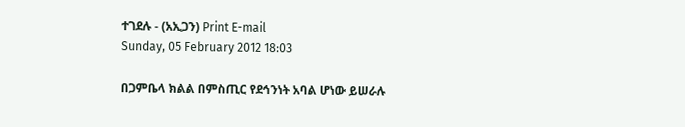ተገደሉ - (አኢጋን) Print E-mail
Sunday, 05 February 2012 18:03

በጋምቤላ ክልል በምስጢር የደኅንነት አባል ሆነው ይሠራሉ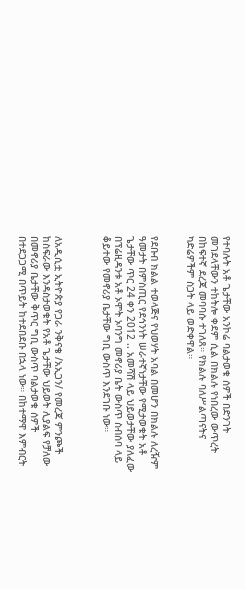የተባሉት አቶ ጌታቸው አንኮሬ ባልታወቁ ሰዎች በድንገት መገደላቸውን ተከትሎ ቀደም ሲል በክልሉ የነበረው ውጥረት በከፍተኛ ደረጃ መባባሱ ተገለጸ። የክልሉ ባለሥልጣናትና ካድሬዎችም ስጋት ላይ ወድቀዋል።


የደቡብ ክልል ተወላጅና የህወሃት አባል በመሆን በክልሉ ለረዥም ዓመታት በምስጢር የደኅንነት ሠራተኛነታቸው የሚታወቁት አቶ ጌታቸው ጥር 24 ቀን 2012 .. አመሻሽ ላይ ህይወታቸው ያለፈው በፕሬዚዳንቱ አቶ ኦሞት ኦባንግ መኖሪያ ቤት ውስጥ ስብሰባ ላይ ቆይተው የመኖሪያ ቤታቸው ግቢ ውስጥ እንደገቡ ነው።



ለአዲሲቷ ኢትዮጵያ የጋራ ንቅናቄ /አኢጋን/ የመረጃ ምንጮች ከስፍራው እንዳስታወቁት የአቶ ጌታቸው ህይወት ሊያልፍ የቻለው በመኖሪያ ቤታቸው ቅጥር ግቢ ውስጥ ባልታወቁ ሰዎች በተደጋጋሚ በጥይት ከተደበደቡ በኋላ ነው። በከተማዋ እምብርት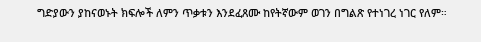ግድያውን ያከናወኑት ክፍሎች ለምን ጥቃቱን እንደፈጸሙ ከየትኛውም ወገን በግልጽ የተነገረ ነገር የለም።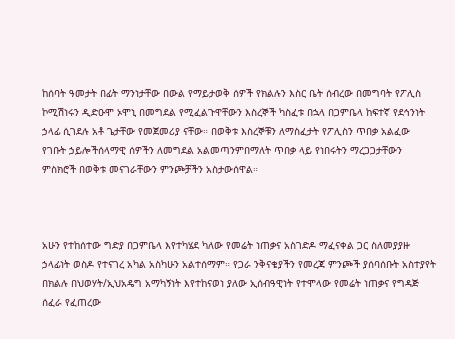ከሰባት ዓመታት በፊት ማንነታቸው በውል የማይታወቅ ሰዎች የክልሉን እስር ቤት ሰብረው በመግባት የፖሊስ ኮሚሽነሩን ዲድዑሞ ኦሞኒ በመግደል የሚፈልጉዋቸውን እስረኞች ካስፈቱ በኋላ በጋምቤላ ከፍተኛ የደኅንነት ኃላፊ ሲገደሉ አቶ ጌታቸው የመጀመሪያ ናቸው። በወቅቱ እስረኞቹን ለማስፈታት የፖሊስን ጥበቃ አልፈው የገቡት ኃይሎችሰላማዊ ሰዎችን ለመግደል አልመጣንምበማለት ጥበቃ ላይ የነበሩትን ማረጋጋታቸውን ምስክሮች በወቅቱ መናገራቸውን ምንጮቻችን አስታውሰዋል።



አሁን የተከሰተው ግድያ በጋምቤላ እየተካሄደ ካለው የመሬት ነጠቃና አስገድዶ ማፈናቀል ጋር ስለመያያዙ ኃላፊነት ወስዶ የተናገረ አካል አስካሁን አልተሰማም። የጋራ ንቅናቄያችን የመረጃ ምንጮች ያሰባሰቡት አስተያየት በክልሉ በህወሃት/ኢህአዴግ አማካኝነት እየተከናወነ ያለው ኢሰብዓዊነት የተሞላው የመሬት ነጠቃና የግዳጅ ሰፈራ የፈጠረው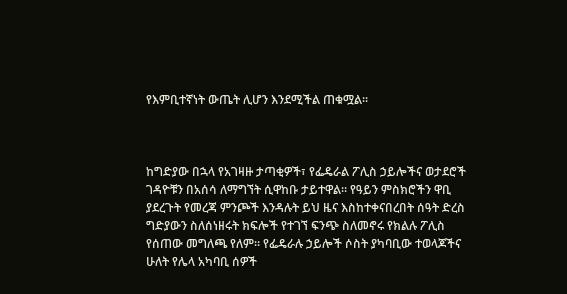የእምቢተኛነት ውጤት ሊሆን እንደሚችል ጠቁሟል።



ከግድያው በኋላ የአገዛዙ ታጣቂዎች፣ የፌዴራል ፖሊስ ኃይሎችና ወታደሮች ገዳዮቹን በአሰሳ ለማግኘት ሲዋከቡ ታይተዋል። የዓይን ምስክሮችን ዋቢ ያደረጉት የመረጃ ምንጮች እንዳሉት ይህ ዜና እስከተቀናበረበት ሰዓት ድረስ ግድያውን ስለሰነዘሩት ክፍሎች የተገኘ ፍንጭ ስለመኖሩ የክልሉ ፖሊስ የሰጠው መግለጫ የለም። የፌዴራሉ ኃይሎች ሶስት ያካባቢው ተወላጆችና ሁለት የሌላ አካባቢ ሰዎች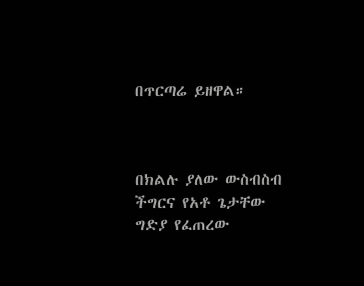በጥርጣሬ ይዘዋል።



በክልሉ ያለው ውስብስብ ችግርና የአቶ ጌታቸው ግድያ የፈጠረው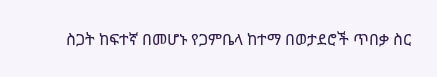ስጋት ከፍተኛ በመሆኑ የጋምቤላ ከተማ በወታደሮች ጥበቃ ስር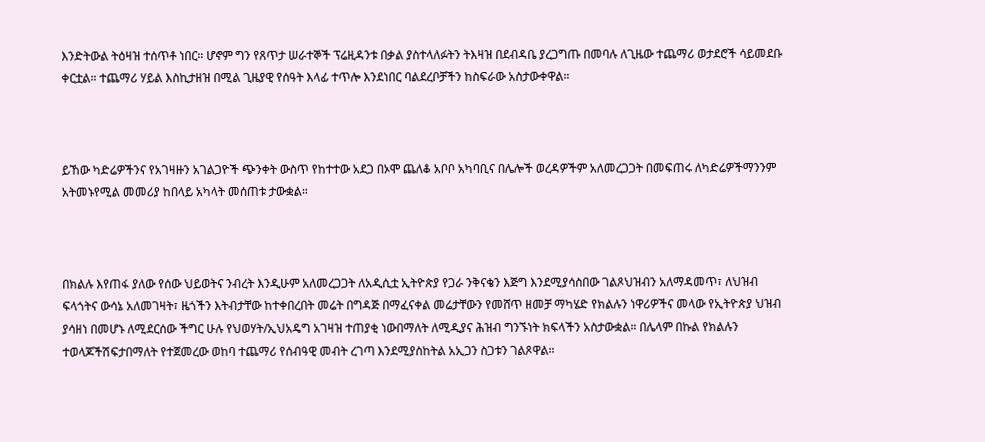እንድትውል ትዕዛዝ ተሰጥቶ ነበር። ሆኖም ግን የጸጥታ ሠራተኞች ፕሬዚዳንቱ በቃል ያስተላለፉትን ትእዛዝ በደብዳቤ ያረጋግጡ በመባሉ ለጊዜው ተጨማሪ ወታደሮች ሳይመደቡ ቀርቷል። ተጨማሪ ሃይል እስኪታዘዝ በሚል ጊዜያዊ የሰዓት እላፊ ተጥሎ እንደነበር ባልደረቦቻችን ከስፍራው አስታውቀዋል።



ይኸው ካድሬዎችንና የአገዛዙን አገልጋዮች ጭንቀት ውስጥ የከተተው አደጋ በኦሞ ጨለቆ አቦቦ አካባቢና በሌሎች ወረዳዎችም አለመረጋጋት በመፍጠሩ ለካድሬዎችማንንም አትመኑየሚል መመሪያ ከበላይ አካላት መሰጠቱ ታውቋል።



በክልሉ እየጠፋ ያለው የሰው ህይወትና ንብረት እንዲሁም አለመረጋጋት ለአዲሲቷ ኢትዮጵያ የጋራ ንቅናቄን እጅግ እንደሚያሳስበው ገልጾህዝብን አለማዳመጥ፣ ለህዝብ ፍላጎትና ውሳኔ አለመገዛት፣ ዜጎችን እትብታቸው ከተቀበረበት መሬት በግዳጅ በማፈናቀል መሬታቸውን የመሸጥ ዘመቻ ማካሄድ የክልሉን ነዋሪዎችና መላው የኢትዮጵያ ህዝብ ያሳዘነ በመሆኑ ለሚደርሰው ችግር ሁሉ የህወሃት/ኢህአዴግ አገዛዝ ተጠያቂ ነውበማለት ለሚዲያና ሕዝብ ግንኙነት ክፍላችን አስታውቋል። በሌላም በኩል የክልሉን ተወላጆችሽፍታበማለት የተጀመረው ወከባ ተጨማሪ የሰብዓዊ መብት ረገጣ እንደሚያስከትል አኢጋን ስጋቱን ገልጾዋል።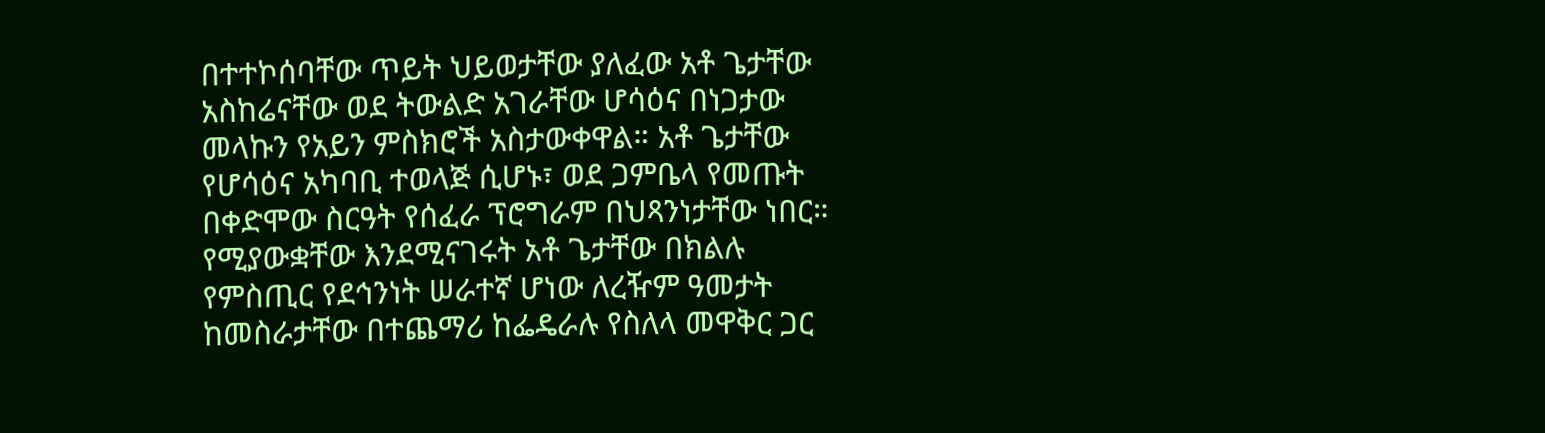በተተኮሰባቸው ጥይት ህይወታቸው ያለፈው አቶ ጌታቸው አስከሬናቸው ወደ ትውልድ አገራቸው ሆሳዕና በነጋታው መላኩን የአይን ምስክሮች አስታውቀዋል። አቶ ጌታቸው የሆሳዕና አካባቢ ተወላጅ ሲሆኑ፣ ወደ ጋምቤላ የመጡት በቀድሞው ስርዓት የሰፈራ ፕሮግራም በህጻንነታቸው ነበር። የሚያውቋቸው እንደሚናገሩት አቶ ጌታቸው በክልሉ የምስጢር የደኅንነት ሠራተኛ ሆነው ለረዥም ዓመታት ከመስራታቸው በተጨማሪ ከፌዴራሉ የስለላ መዋቅር ጋር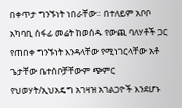በቀጥታ ግንኙነት ነበራቸው። በተለይም አቦቦ አካባቢ ሰፋፊ መሬት ከወሰዱ የውጪ ባለሃቶች ጋር የጠበቀ ግንኙነት እንዳላቸው የሚነገርላቸው አቶ ጌታቸው ቤተሰቦቻቸውም ጭምር የህወሃት/ኢህአዴግ አገዛዝ አገልጋዮች እንደሆኑ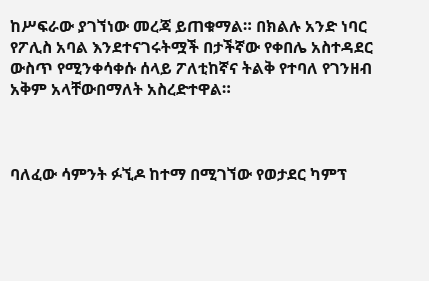ከሥፍራው ያገኘነው መረጃ ይጠቁማል። በክልሉ አንድ ነባር የፖሊስ አባል እንደተናገሩትሟች በታችኛው የቀበሌ አስተዳደር ውስጥ የሚንቀሳቀሱ ሰላይ ፖለቲከኛና ትልቅ የተባለ የገንዘብ አቅም አላቸውበማለት አስረድተዋል።



ባለፈው ሳምንት ፉኚዶ ከተማ በሚገኘው የወታደር ካምፕ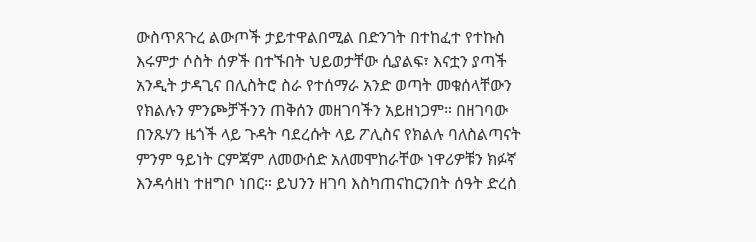ውስጥጸጉረ ልውጦች ታይተዋልበሚል በድንገት በተከፈተ የተኩስ እሩምታ ሶስት ሰዎች በተኙበት ህይወታቸው ሲያልፍ፣ እናቷን ያጣች አንዲት ታዳጊና በሊስትሮ ስራ የተሰማራ አንድ ወጣት መቁሰላቸውን የክልሉን ምንጮቻችንን ጠቅሰን መዘገባችን አይዘነጋም። በዘገባው በንጹሃን ዜጎች ላይ ጉዳት ባደረሱት ላይ ፖሊስና የክልሉ ባለስልጣናት ምንም ዓይነት ርምጃም ለመውሰድ አለመሞከራቸው ነዋሪዎቹን ክፉኛ እንዳሳዘነ ተዘግቦ ነበር። ይህንን ዘገባ እስካጠናከርንበት ሰዓት ድረስ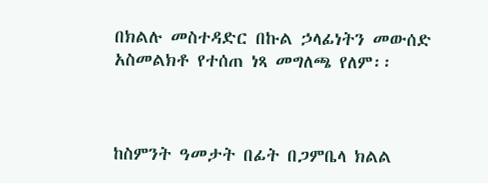በክልሉ መስተዳድር በኩል ኃላፊነትን መውሰድ አስመልክቶ የተሰጠ ነጻ መግለጫ የለም፡፡



ከስምንት ዓመታት በፊት በጋምቤላ ክልል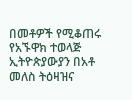በመቶዎች የሚቆጠሩ የአኙዋክ ተወላጅ ኢትዮጵያውያን በአቶ መለስ ትዕዛዝና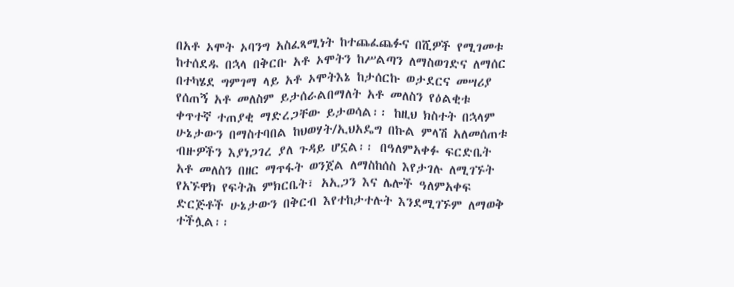በአቶ ኦሞት ኦባንግ አስፈጻሚነት ከተጨፈጨፉና በሺዎች የሚገመቱ ከተሰደዱ በኋላ በቅርቡ አቶ ኦሞትን ከሥልጣን ለማስወገድና ለማሰር በተካሄደ ግምገማ ላይ አቶ ኦሞትእኔ ከታሰርኩ ወታደርና መሣሪያ የሰጠኝ አቶ መለስም ይታሰራልበማለት አቶ መለስን የዕልቂቱ ቀጥተኛ ተጠያቂ ማድረጋቸው ይታወሳል፡፡ ከዚህ ክስተት በኋላም ሁኔታውን በማስተባበል ከህወሃት/ኢህአዴግ በኩል ምላሽ አለመሰጠቱ ብዙዎችን እያነጋገረ ያለ ጉዳይ ሆኗል፡፡ በዓለምአቀፉ ፍርድቤት አቶ መለስን በዘር ማጥፋት ወንጀል ለማስከሰስ እየታገሉ ለሚገኙት የአኙዋክ የፍትሕ ምክርቤት፣ አኢጋን እና ሌሎች ዓለምአቀፍ ድርጅቶች ሁኔታውን በቅርብ እየተከታተሉት እንደሚገኙም ለማወቅ ተችሏል፡፡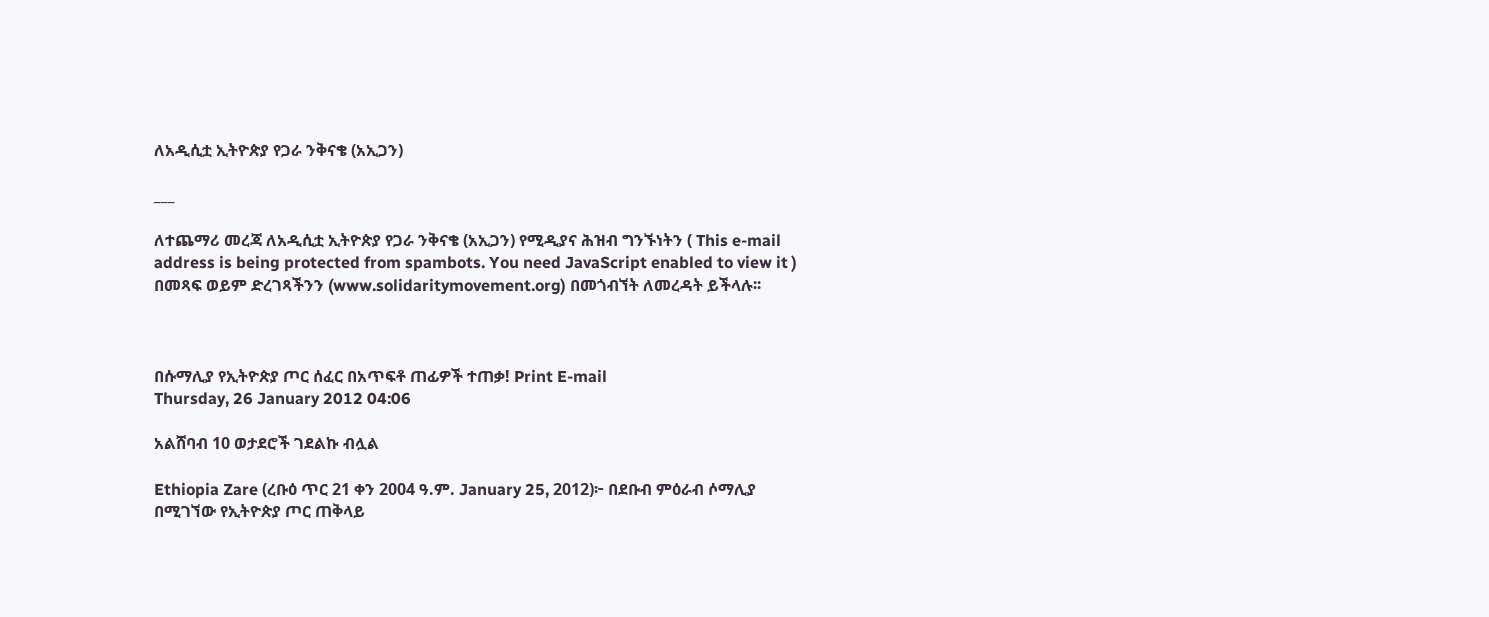ለአዲሲቷ ኢትዮጵያ የጋራ ንቅናቄ (አኢጋን)

___

ለተጨማሪ መረጃ ለአዲሲቷ ኢትዮጵያ የጋራ ንቅናቄ (አኢጋን) የሚዲያና ሕዝብ ግንኙነትን ( This e-mail address is being protected from spambots. You need JavaScript enabled to view it ) በመጻፍ ወይም ድረገጻችንን (www.solidaritymovement.org) በመጎብኘት ለመረዳት ይችላሉ፡፡



በሱማሊያ የኢትዮጵያ ጦር ሰፈር በአጥፍቶ ጠፊዎች ተጠቃ! Print E-mail
Thursday, 26 January 2012 04:06

አልሸባብ 10 ወታደሮች ገደልኩ ብሏል

Ethiopia Zare (ረቡዕ ጥር 21 ቀን 2004 ዓ.ም. January 25, 2012)፦ በደቡብ ምዕራብ ሶማሊያ በሚገኘው የኢትዮጵያ ጦር ጠቅላይ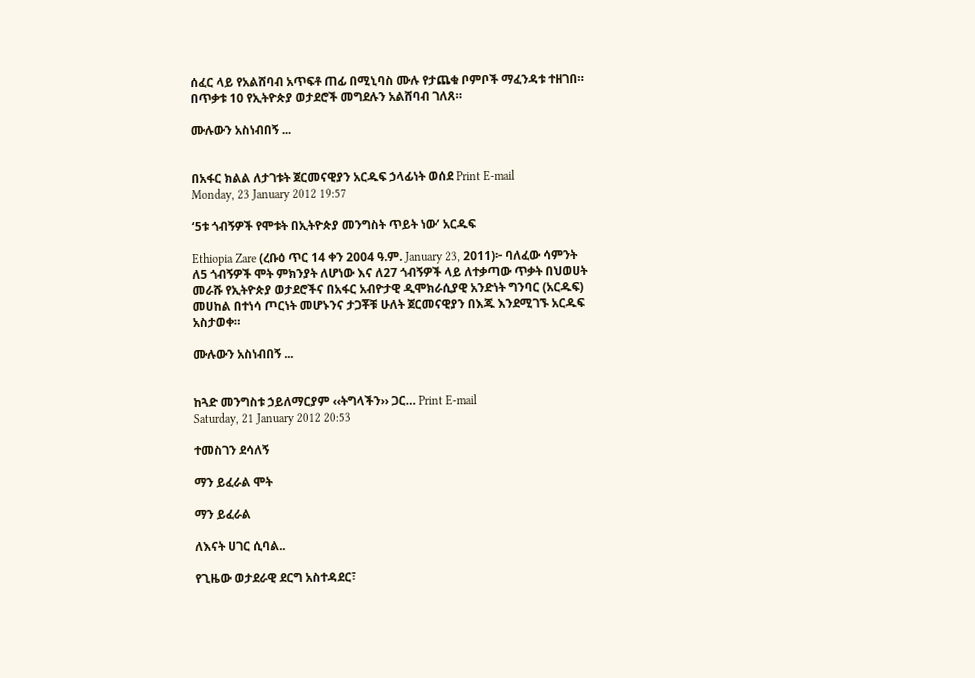ሰፈር ላይ የአልሸባብ አጥፍቶ ጠፊ በሚኒባስ ሙሉ የታጨቁ ቦምቦች ማፈንዳቱ ተዘገበ። በጥቃቱ 10 የኢትዮጵያ ወታደሮች መግደሉን አልሸባብ ገለጸ።

ሙሉውን አስነብበኝ ...


በአፋር ክልል ለታገቱት ጀርመናዊያን አርዱፍ ኃላፊነት ወሰደ Print E-mail
Monday, 23 January 2012 19:57

‘5ቱ ጎብኝዎች የሞቱት በኢትዮጵያ መንግስት ጥይት ነው’ አርዱፍ

Ethiopia Zare (ረቡዕ ጥር 14 ቀን 2004 ዓ.ም. January 23, 2011)፦ ባለፈው ሳምንት ለ5 ጎብኝዎች ሞት ምክንያት ለሆነው እና ለ27 ጎብኝዎች ላይ ለተቃጣው ጥቃት በህወሀት መራሹ የኢትዮጵያ ወታደሮችና በአፋር አብዮታዊ ዲሞክራሲያዊ አንድነት ግንባር (አርዱፍ) መሀከል በተነሳ ጦርነት መሆኑንና ታጋቾቹ ሁለት ጀርመናዊያን በእጁ እንደሚገኙ አርዱፍ አስታወቀ።

ሙሉውን አስነብበኝ ...


ከጓድ መንግስቱ ኃይለማርያም ‹‹ትግላችን›› ጋር… Print E-mail
Saturday, 21 January 2012 20:53

ተመስገን ደሳለኝ

ማን ይፈራል ሞት

ማን ይፈራል

ለእናት ሀገር ሲባል..

የጊዜው ወታደራዊ ደርግ አስተዳደር፣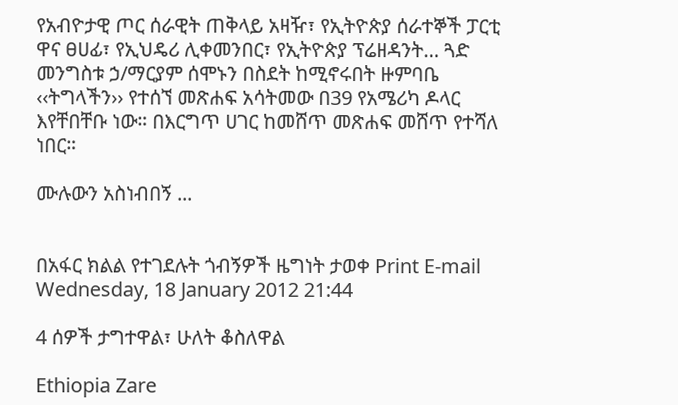የአብዮታዊ ጦር ሰራዊት ጠቅላይ አዛዥ፣ የኢትዮጵያ ሰራተኞች ፓርቲ ዋና ፀሀፊ፣ የኢህዴሪ ሊቀመንበር፣ የኢትዮጵያ ፕሬዘዳንት… ጓድ መንግስቱ ኃ/ማርያም ሰሞኑን በስደት ከሚኖሩበት ዙምባቤ ‹‹ትግላችን›› የተሰኘ መጽሐፍ አሳትመው በ39 የአሜሪካ ዶላር እየቸበቸቡ ነው። በእርግጥ ሀገር ከመሸጥ መጽሐፍ መሸጥ የተሻለ ነበር።

ሙሉውን አስነብበኝ ...


በአፋር ክልል የተገደሉት ጎብኝዎች ዜግነት ታወቀ Print E-mail
Wednesday, 18 January 2012 21:44

4 ሰዎች ታግተዋል፣ ሁለት ቆስለዋል

Ethiopia Zare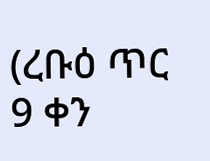(ረቡዕ ጥር 9 ቀን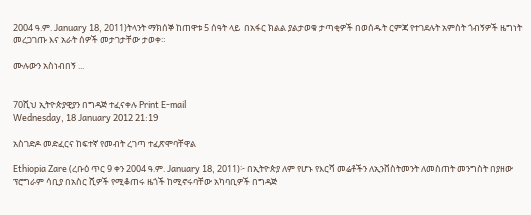2004 ዓ.ም. January 18, 2011)ትላንት ማክሰኞ ከጠዋቱ 5 ሰዓት ላይ  በአፋር ክልል ያልታወቁ ታጣቂዎች በወሰዱት ርምጃ የተገደሉት አምስት ጎብኝዎች ዜግነት መረጋገጡ እና አራት ሰዎች መታገታቸው ታወቀ።

ሙሉውን አስነብበኝ ...


70ሺህ ኢትዮጵያዊያን በግዳጅ ተፈናቀሉ Print E-mail
Wednesday, 18 January 2012 21:19

አስገድዶ መድፈርና ከፍተኛ የመብት ረገጣ ተፈጽሞባቸዋል

Ethiopia Zare (ረቡዕ ጥር 9 ቀን 2004 ዓ.ም. January 18, 2011)፦ በኢትዮጵያ ለም የሆኑ የእርሻ መሬቶችን ለኢንቨስትመንት ለመስጠት መንግስት በያዘው ፕሮግራም ሳቢያ በአስር ሺዎች የሚቆጠሩ ዜጎች ከሚኖሩባቸው አካባቢዎች በግዳጅ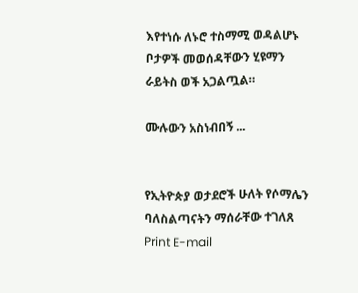እየተነሱ ለኑሮ ተስማሚ ወዳልሆኑ ቦታዎች መወሰዳቸውን ሂዩማን ራይትስ ወች አጋልጧል።

ሙሉውን አስነብበኝ ...


የኢትዮጵያ ወታደሮች ሁለት የሶማሌን ባለስልጣናትን ማሰራቸው ተገለጸ Print E-mail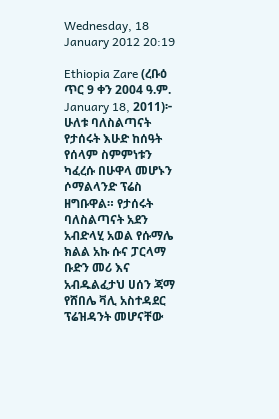Wednesday, 18 January 2012 20:19

Ethiopia Zare (ረቡዕ ጥር 9 ቀን 2004 ዓ.ም. January 18, 2011)፦ ሁለቱ ባለስልጣናት የታሰሩት እሁድ ከሰዓት የሰላም ስምምነቱን ካፈረሱ በሁዋላ መሆኑን ሶማልላንድ ፕሬስ ዘግቡዋል። የታሰሩት ባለስልጣናት አደን አብድላሂ አወል የሱማሌ ክልል አኩ ሱና ፓርላማ ቡድን መሪ እና አብዱልፈታህ ሀሰን ጃማ የሸበሌ ቫሊ አስተዳደር ፕሬዝዳንት መሆናቸው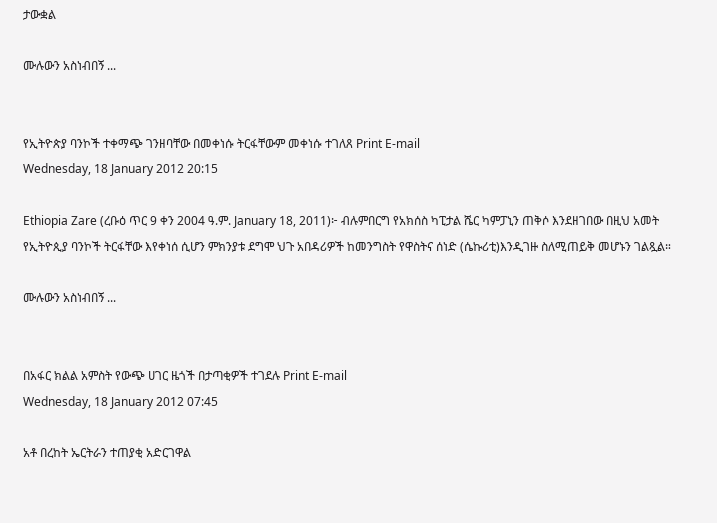ታውቋል

ሙሉውን አስነብበኝ ...


የኢትዮጵያ ባንኮች ተቀማጭ ገንዘባቸው በመቀነሱ ትርፋቸውም መቀነሱ ተገለጸ Print E-mail
Wednesday, 18 January 2012 20:15

Ethiopia Zare (ረቡዕ ጥር 9 ቀን 2004 ዓ.ም. January 18, 2011)፦ ብሉምበርግ የአክሰስ ካፒታል ሼር ካምፓኒን ጠቅሶ እንደዘገበው በዚህ አመት የኢትዮጲያ ባንኮች ትርፋቸው እየቀነሰ ሲሆን ምክንያቱ ደግሞ ህጉ አበዳሪዎች ከመንግስት የዋስትና ሰነድ (ሴኩሪቲ)እንዲገዙ ስለሚጠይቅ መሆኑን ገልጿል።

ሙሉውን አስነብበኝ ...


በአፋር ክልል አምስት የውጭ ሀገር ዜጎች በታጣቂዎች ተገደሉ Print E-mail
Wednesday, 18 January 2012 07:45

አቶ በረከት ኤርትራን ተጠያቂ አድርገዋል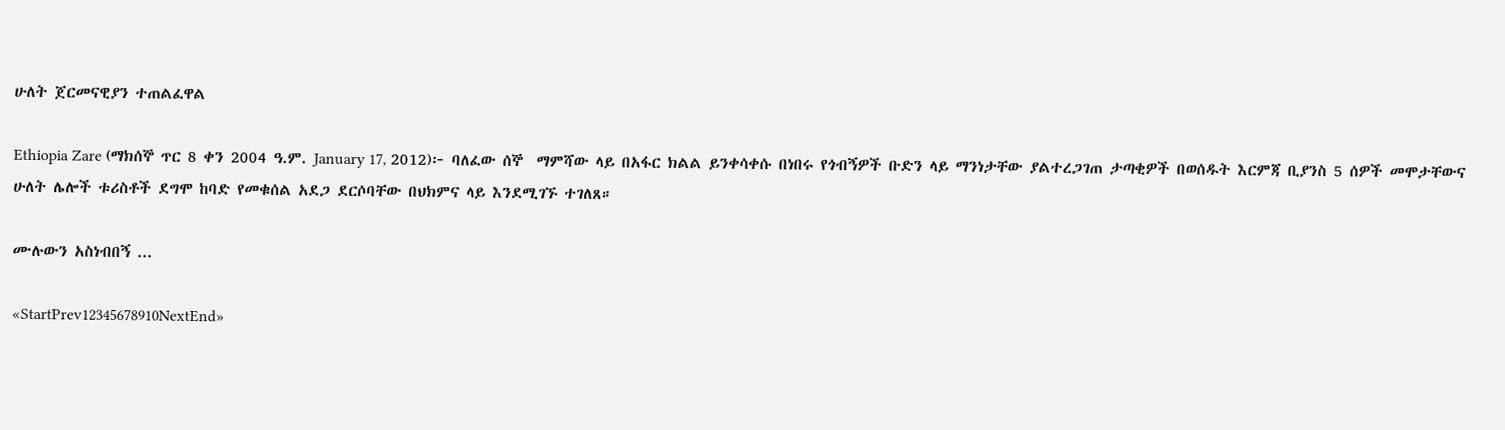ሁለት ጀርመናዊያን ተጠልፈዋል

Ethiopia Zare (ማክሰኞ ጥር 8 ቀን 2004 ዓ.ም. January 17, 2012)፦ ባለፈው ሰኞ  ማምሻው ላይ በአፋር ክልል ይንቀሳቀሱ በነበሩ የጎብኝዎች ቡድን ላይ ማንነታቸው ያልተረጋገጠ ታጣቂዎች በወሰዱት እርምጃ ቢያንስ 5 ሰዎች መሞታቸውና ሁለት ሌሎች ቱሪስቶች ደግሞ ከባድ የመቁሰል አደጋ ደርሶባቸው በህክምና ላይ እንደሚገኙ ተገለጸ።

ሙሉውን አስነብበኝ ...

«StartPrev12345678910NextEnd»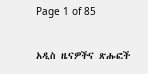Page 1 of 85

አዲስ ዜናዎችና ጽሑፎች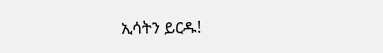ኢሳትን ይርዱ!